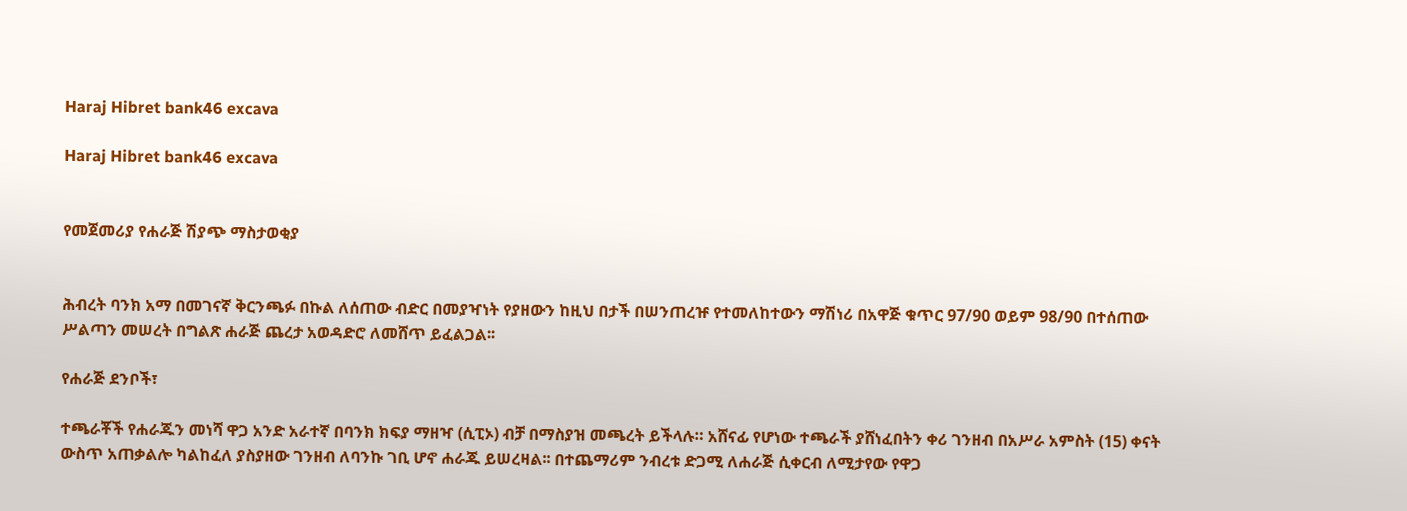Haraj Hibret bank46 excava

Haraj Hibret bank46 excava


የመጀመሪያ የሐራጅ ሽያጭ ማስታወቂያ


ሕብረት ባንክ አማ በመገናኛ ቅርንጫፉ በኩል ለሰጠው ብድር በመያዣነት የያዘውን ከዚህ በታች በሠንጠረዡ የተመለከተውን ማሽነሪ በአዋጅ ቁጥር 97/90 ወይም 98/90 በተሰጠው ሥልጣን መሠረት በግልጽ ሐራጅ ጨረታ አወዳድሮ ለመሸጥ ይፈልጋል፡፡

የሐራጅ ደንቦች፣

ተጫራቾች የሐራጁን መነሻ ዋጋ አንድ አራተኛ በባንክ ክፍያ ማዘዣ (ሲፒኦ) ብቻ በማስያዝ መጫረት ይችላሉ። አሸናፊ የሆነው ተጫራች ያሸነፈበትን ቀሪ ገንዘብ በአሥራ አምስት (15) ቀናት ውስጥ አጠቃልሎ ካልከፈለ ያስያዘው ገንዘብ ለባንኩ ገቢ ሆኖ ሐራጁ ይሠረዛል፡፡ በተጨማሪም ንብረቱ ድጋሚ ለሐራጅ ሲቀርብ ለሚታየው የዋጋ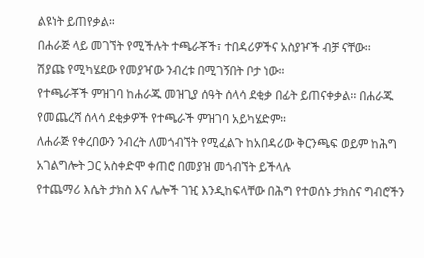ልዩነት ይጠየቃል።
በሐራጅ ላይ መገኘት የሚችሉት ተጫራቾች፣ ተበዳሪዎችና አስያዦች ብቻ ናቸው፡፡
ሽያጩ የሚካሄደው የመያዣው ንብረቱ በሚገኝበት ቦታ ነው።
የተጫራቾች ምዝገባ ከሐራጁ መዝጊያ ሰዓት ሰላሳ ደቂቃ በፊት ይጠናቀቃል፡፡ በሐራጁ የመጨረሻ ሰላሳ ደቂቃዎች የተጫራች ምዝገባ አይካሄድም።
ለሐራጅ የቀረበውን ንብረት ለመጎብኘት የሚፈልጉ ከአበዳሪው ቅርንጫፍ ወይም ከሕግ አገልግሎት ጋር አስቀድሞ ቀጠሮ በመያዝ መጎብኘት ይችላሉ
የተጨማሪ እሴት ታክስ እና ሌሎች ገዢ እንዲከፍላቸው በሕግ የተወሰኑ ታክስና ግብሮችን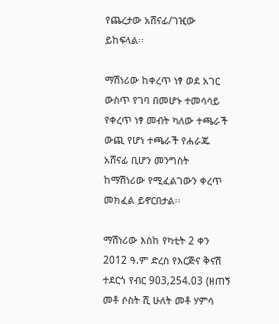የጨረታው አሸናፊ/ገዢው ይከፍላል፡፡

ማሽነሪው ከቀረጥ ነፃ ወደ አገር ውስጥ የገባ በመሆኑ ተመሳሳይ የቀረጥ ነፃ መብት ካለው ተጫራች ውጪ የሆነ ተጫራች የሐራጁ አሸናፊ ቢሆን መንግስት ከማሽነሪው የሚፈልገውን ቀረጥ መክፈል ይኖርበታል፡፡

ማሽነሪው እስከ የካቲት 2 ቀን 2012 ዓ.ም ድረስ የእርጅና ቅናሽ ተደርጎ የብር 903,254.03 (ዘጠኝ መቶ ሶስት ሺ ሁለት መቶ ሃምሳ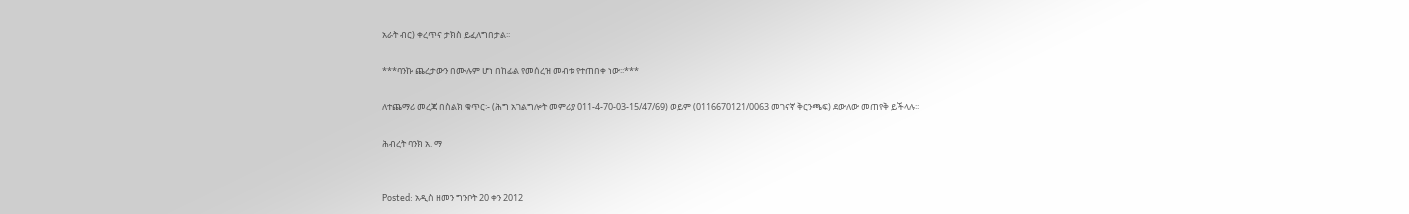አራት ብር) ቀረጥና ታክስ ይፈለግበታል፡፡

***ባንኩ ጨረታውን በሙሉም ሆነ በከፊል የመሰረዝ መብቱ የተጠበቀ ነው፡፡***

ለተጨማሪ መረጃ በስልክ ቁጥር፡- (ሕግ አገልግሎት መምሪያ 011-4-70-03-15/47/69) ወይም (0116670121/0063 መገናኛ ቅርንጫፍ) ደውለው መጠየቅ ይችላሉ፡፡

ሕብረት ባንክ አ. ማ


Posted: አዲስ ዘመን ግንቦት 20 ቀን 2012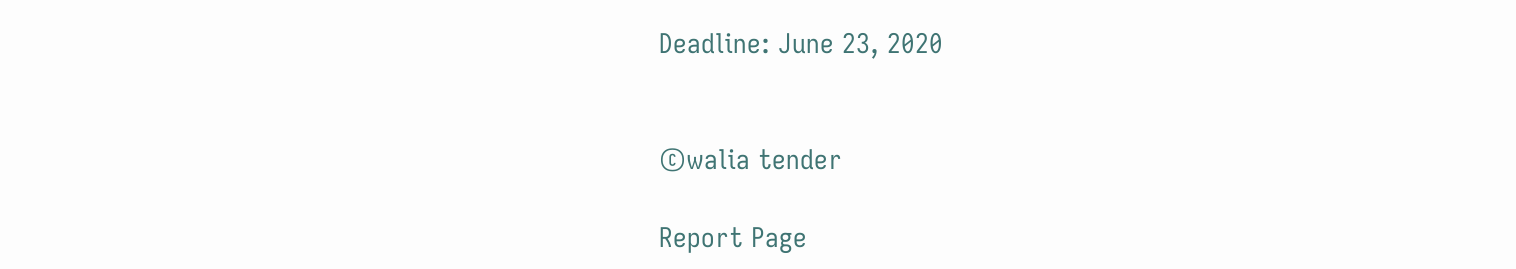Deadline: June 23, 2020


©walia tender

Report Page